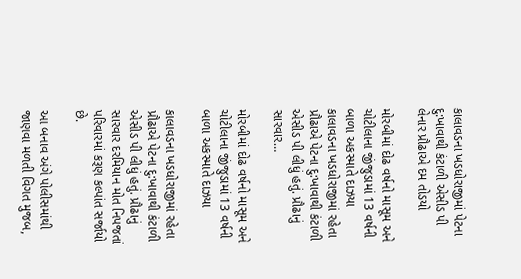કાલાવડના ખડધોરાજીમાં પેટના દુ:ખાવાથી કંટાળી એસીડ પી લેનાર પ્રૌઢાએ દમ તોડયો

મોરબીમાં દોઢ વર્ષનો માસૂમ અને ચોટીલાના જીંજુડામાં 13 વર્ષની બાળા અકસ્માતે દાઝયા કાલાવડના ખડધોરાજીમાં રહેતા પ્રૌઢાએ પેટના દુ:ખાવાથી કંટાળી એસીડ પી લીધું હતું. પ્રૌઢાનું સારવાર…

મોરબીમાં દોઢ વર્ષનો માસૂમ અને ચોટીલાના જીંજુડામાં 13 વર્ષની બાળા અકસ્માતે દાઝયા

કાલાવડના ખડધોરાજીમાં રહેતા પ્રૌઢાએ પેટના દુ:ખાવાથી કંટાળી એસીડ પી લીધું હતું. પ્રૌઢાનું સારવાર દરમિયાન મોત નિપજતાં પરિવારમાં કરૂણ કલ્પાંત સર્જાયો છે.

આ બનાવ અંગે પોલીસમાંથી જાણવા મળતી વિગત મુજબ,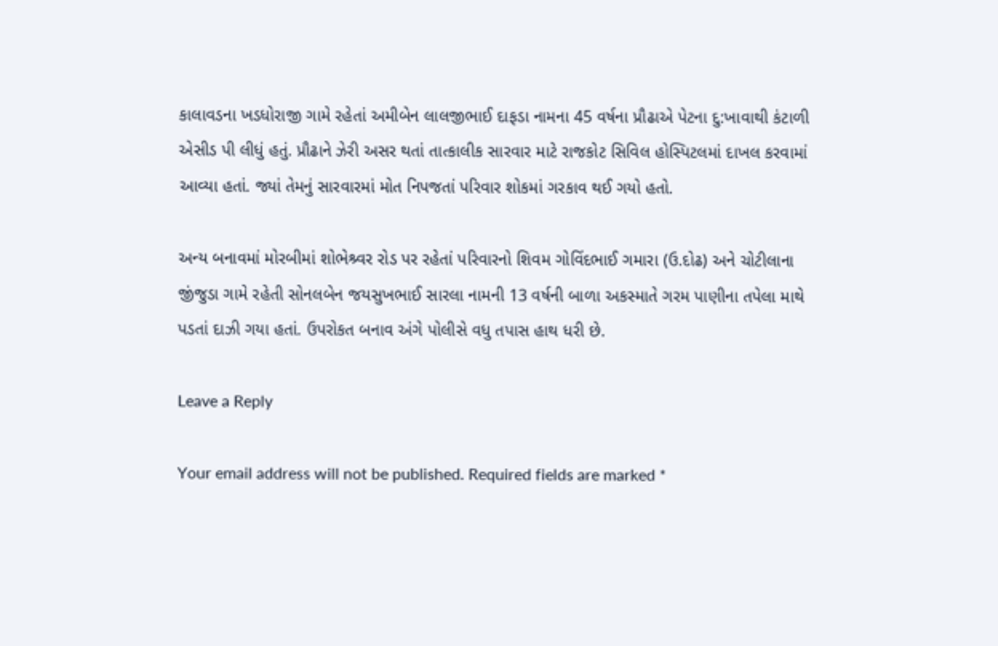કાલાવડના ખડધોરાજી ગામે રહેતાં અમીબેન લાલજીભાઈ દાફડા નામના 45 વર્ષના પ્રૌઢાએ પેટના દુ:ખાવાથી કંટાળી એસીડ પી લીધું હતું. પ્રૌઢાને ઝેરી અસર થતાં તાત્કાલીક સારવાર માટે રાજકોટ સિવિલ હોસ્પિટલમાં દાખલ કરવામાં આવ્યા હતાં. જ્યાં તેમનું સારવારમાં મોત નિપજતાં પરિવાર શોકમાં ગરકાવ થઈ ગયો હતો.

અન્ય બનાવમાં મોરબીમાં શોભેશ્ર્વર રોડ પર રહેતાં પરિવારનો શિવમ ગોવિંદભાઈ ગમારા (ઉ.દોઢ) અને ચોટીલાના જીંજુડા ગામે રહેતી સોનલબેન જયસુખભાઈ સારલા નામની 13 વર્ષની બાળા અકસ્માતે ગરમ પાણીના તપેલા માથે પડતાં દાઝી ગયા હતાં. ઉપરોકત બનાવ અંગે પોલીસે વધુ તપાસ હાથ ધરી છે.

Leave a Reply

Your email address will not be published. Required fields are marked *